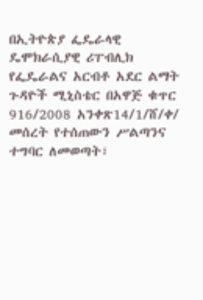በኢትዮጵያ ፌዴራላዊ ዴሞክራሲያዊ ሪፐብሊክ የፌዴራልና አርብቶ አደር ልማት ጉዳዮች ሚኒስቴር በአዋጅ ቁጥር 916/2008 አንቀጽ14/1/ሸ/ቀ/ መሰረት የተሰጠውን ሥልጣንና ተግባር ለመወጣት፣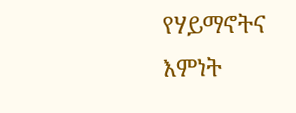የሃይማኖትና እምነት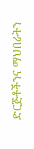ድርጅቶችንና ማህበራትን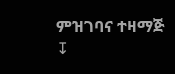ምዝገባና ተዛማጅ
↧